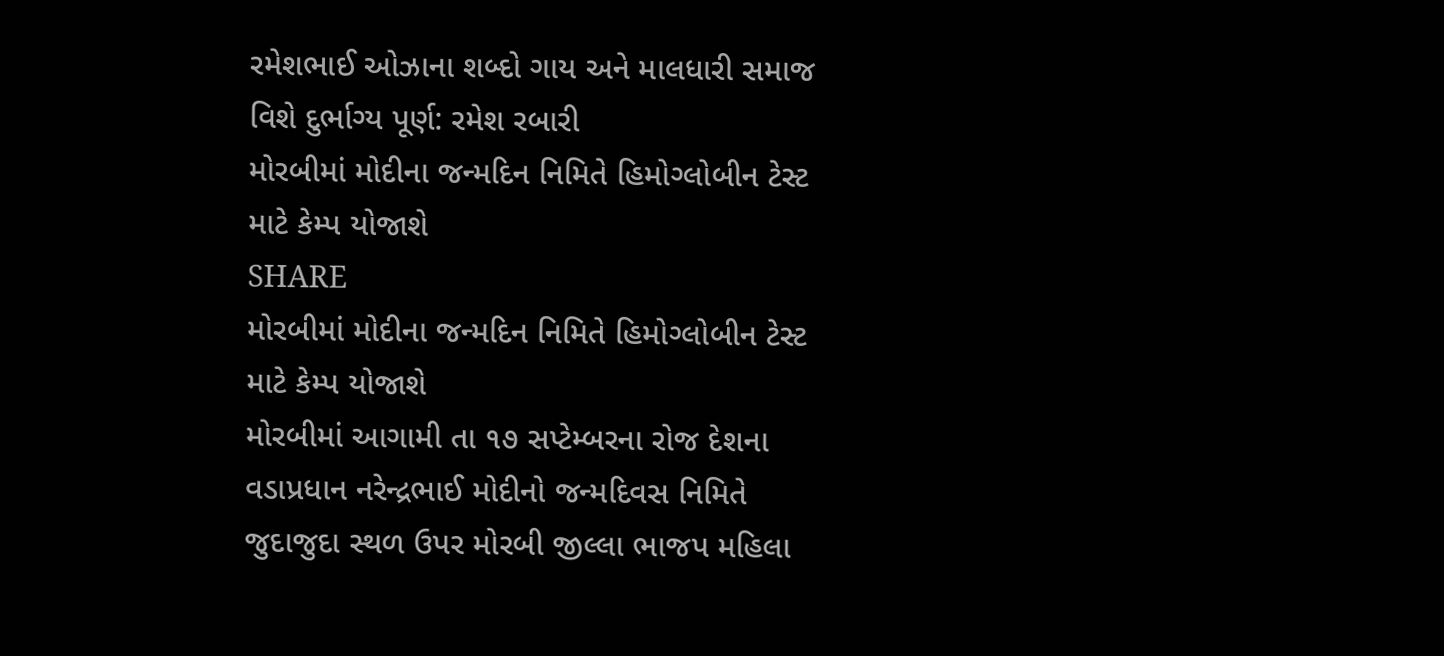રમેશભાઈ ઓઝાના શબ્દો ગાય અને માલધારી સમાજ વિશે દુર્ભાગ્ય પૂર્ણ: રમેશ રબારી
મોરબીમાં મોદીના જન્મદિન નિમિતે હિમોગ્લોબીન ટેસ્ટ માટે કેમ્પ યોજાશે
SHARE
મોરબીમાં મોદીના જન્મદિન નિમિતે હિમોગ્લોબીન ટેસ્ટ માટે કેમ્પ યોજાશે
મોરબીમાં આગામી તા ૧૭ સપ્ટેમ્બરના રોજ દેશના વડાપ્રધાન નરેન્દ્રભાઈ મોદીનો જન્મદિવસ નિમિતે જુદાજુદા સ્થળ ઉપર મોરબી જીલ્લા ભાજપ મહિલા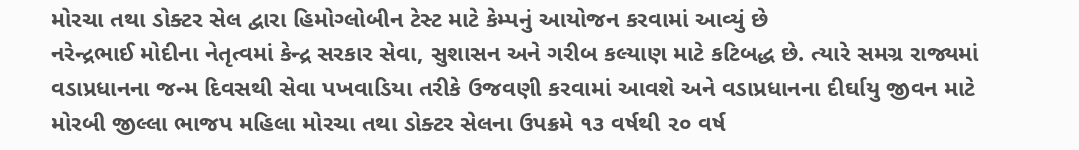મોરચા તથા ડોક્ટર સેલ દ્વારા હિમોગ્લોબીન ટેસ્ટ માટે કેમ્પનું આયોજન કરવામાં આવ્યું છે
નરેન્દ્રભાઈ મોદીના નેતૃત્વમાં કેન્દ્ર સરકાર સેવા, સુશાસન અને ગરીબ કલ્યાણ માટે કટિબદ્ધ છે. ત્યારે સમગ્ર રાજ્યમાં વડાપ્રધાનના જન્મ દિવસથી સેવા પખવાડિયા તરીકે ઉજવણી કરવામાં આવશે અને વડાપ્રધાનના દીર્ઘાયુ જીવન માટે મોરબી જીલ્લા ભાજપ મહિલા મોરચા તથા ડોક્ટર સેલના ઉપક્રમે ૧૩ વર્ષથી ૨૦ વર્ષ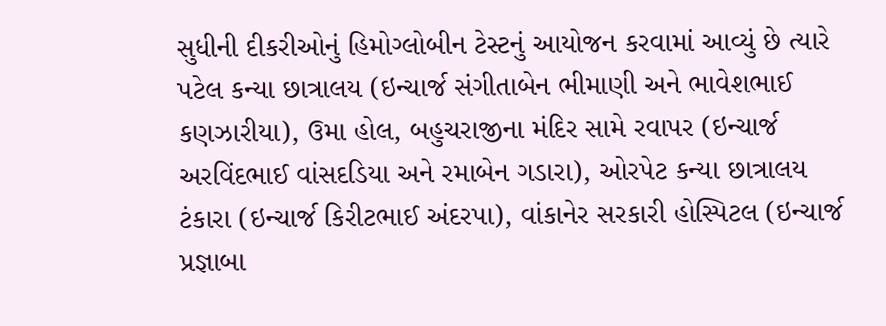સુધીની દીકરીઓનું હિમોગ્લોબીન ટેસ્ટનું આયોજન કરવામાં આવ્યું છે ત્યારે પટેલ કન્યા છાત્રાલય (ઇન્ચાર્જ સંગીતાબેન ભીમાણી અને ભાવેશભાઈ કણઝારીયા), ઉમા હોલ, બહુચરાજીના મંદિર સામે રવાપર (ઇન્ચાર્જ અરવિંદભાઈ વાંસદડિયા અને રમાબેન ગડારા), ઓરપેટ કન્યા છાત્રાલય ટંકારા (ઇન્ચાર્જ કિરીટભાઈ અંદરપા), વાંકાનેર સરકારી હોસ્પિટલ (ઇન્ચાર્જ પ્રજ્ઞાબા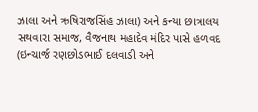ઝાલા અને ઋષિરાજસિંહ ઝાલા) અને કન્યા છાત્રાલય સથવારા સમાજ, વૈજનાથ મહાદેવ મંદિર પાસે હળવદ (ઇન્ચાર્જ રણછોડભાઈ દલવાડી અને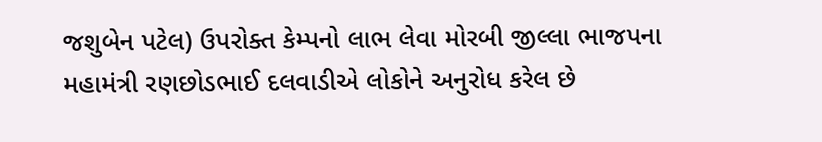જશુબેન પટેલ) ઉપરોક્ત કેમ્પનો લાભ લેવા મોરબી જીલ્લા ભાજપના મહામંત્રી રણછોડભાઈ દલવાડીએ લોકોને અનુરોધ કરેલ છે